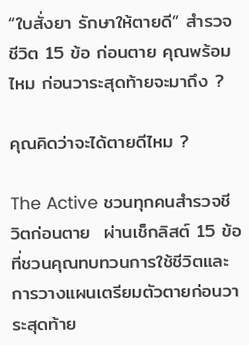“ใบสั่งยา รักษาให้ตายดี” สำรวจชีวิต 15 ข้อ ก่อนตาย คุณพร้อมไหม ก่อนวาระสุดท้ายจะมาถึง ?

คุณคิดว่าจะได้ตายดีไหม ?

The Active ชวนทุกคนสำรวจชีวิตก่อนตาย  ผ่านเช็กลิสต์ 15 ข้อ ที่ชวนคุณทบทวนการใช้ชีวิตและการวางแผนเตรียมตัวตายก่อนวาระสุดท้าย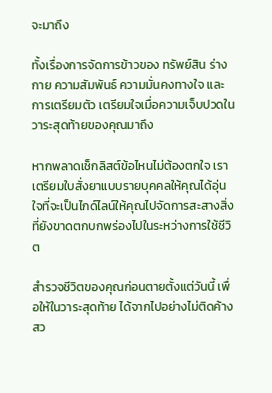จะมาถึง

ทั้งเรื่องการจัดการข้าวของ ทรัพย์สิน ร่างกาย ความสัมพันธ์ ความมั่นคงทางใจ และการเตรียมตัว เตรียมใจเมื่อความเจ็บปวดในวาระสุดท้ายของคุณมาถึง

หากพลาดเช็กลิสต์ข้อไหนไม่ต้องตกใจ เราเตรียมใบสั่งยาแบบรายบุคคลให้คุณได้อุ่นใจที่จะเป็นไกด์ไลน์ให้คุณไปจัดการสะสางสิ่งที่ยังขาดตกบกพร่องไปในระหว่างการใช้ชีวิต

สำรวจชีวิตของคุณก่อนตายตั้งแต่วันนี้ เพื่อให้ในวาระสุดท้าย ได้จากไปอย่างไม่ติดค้าง สว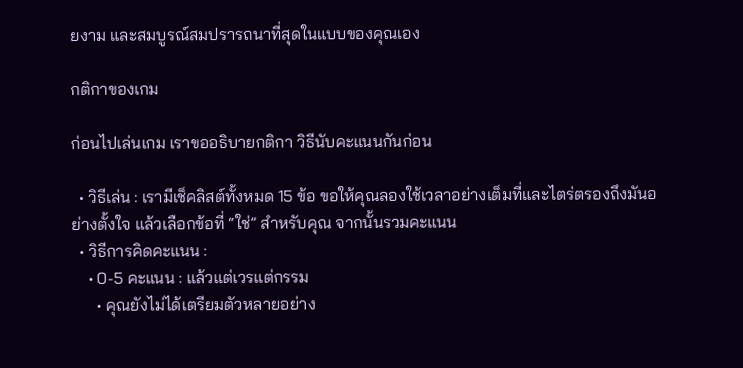ยงาม และสมบูรณ์สมปรารถนาที่สุดในแบบของคุณเอง

กติกาของเกม

ก่อนไปเล่นเกม เราขออธิบายกติกา วิธีนับคะแนนกันก่อน

  • วิธีเล่น : เรามีเช็คลิสต์ทั้งหมด 15 ข้อ ขอให้คุณลองใช้เวลาอย่างเต็มที่และไตร่ตรองถึงมันอย่างตั้งใจ แล้วเลือกข้อที่ “ใช่” สำหรับคุณ จากนั้นรวมคะแนน
  • วิธีการคิดคะแนน :
    • 0-5 คะแนน : แล้วแต่เวรแต่กรรม
      • คุณยังไม่ได้เตรียมตัวหลายอย่าง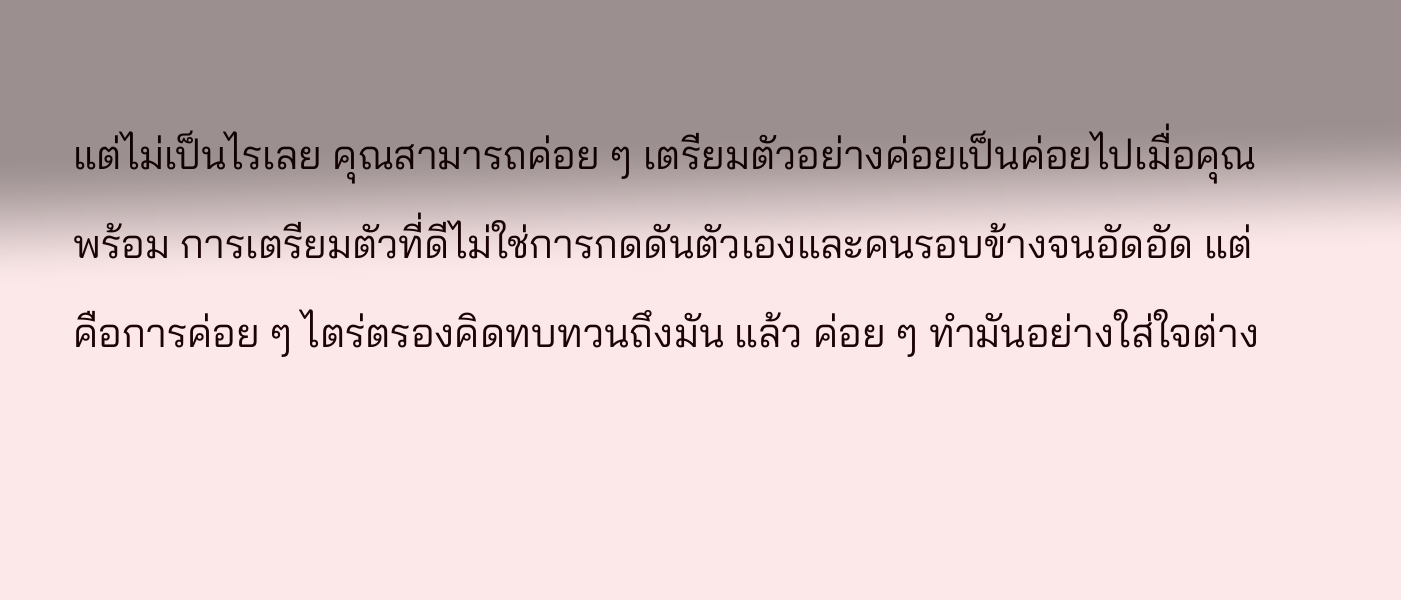แต่ไม่เป็นไรเลย คุณสามารถค่อย ๆ เตรียมตัวอย่างค่อยเป็นค่อยไปเมื่อคุณพร้อม การเตรียมตัวที่ดีไม่ใช่การกดดันตัวเองและคนรอบข้างจนอัดอัด แต่คือการค่อย ๆ ไตร่ตรองคิดทบทวนถึงมัน แล้ว ค่อย ๆ ทำมันอย่างใส่ใจต่าง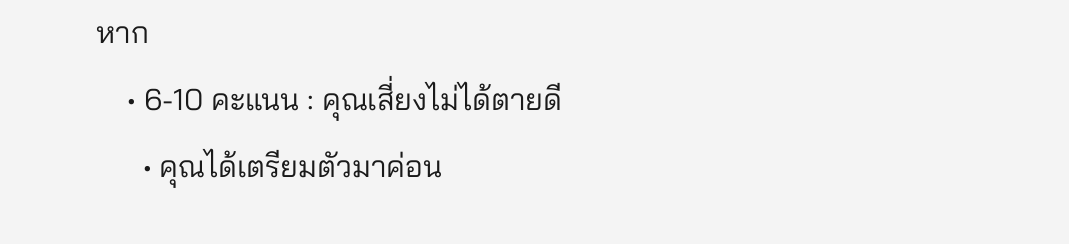หาก
    • 6-10 คะแนน : คุณเสี่ยงไม่ได้ตายดี
      • คุณได้เตรียมตัวมาค่อน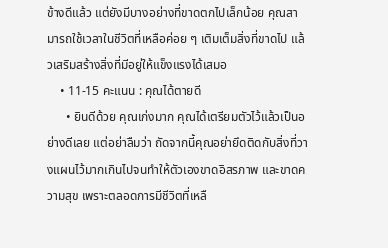ข้างดีแล้ว แต่ยังมีบางอย่างที่ขาดตกไปเล็กน้อย คุณสามารถใช้เวลาในชีวิตที่เหลือค่อย ๆ เติมเต็มสิ่งที่ขาดไป แล้วเสริมสร้างสิ่งที่มีอยู่ให้แข็งแรงได้เสมอ
    • 11-15 คะแนน : คุณได้ตายดี
      • ยินดีด้วย คุณเก่งมาก คุณได้เตรียมตัวไว้แล้วเป็นอย่างดีเลย แต่อย่าลืมว่า ถัดจากนี้คุณอย่ายึดติดกับสิ่งที่วางแผนไว้มากเกินไปจนทำให้ตัวเองขาดอิสรภาพ และขาดความสุข เพราะตลอดการมีชีวิตที่เหลื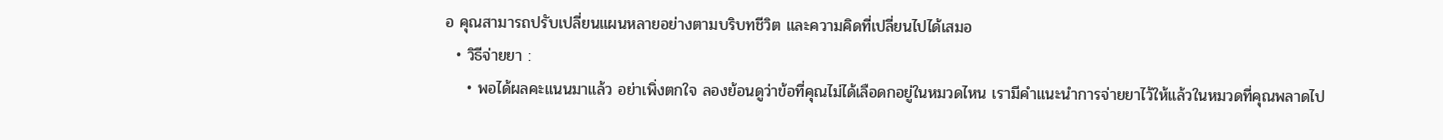อ คุณสามารถปรับเปลี่ยนแผนหลายอย่างตามบริบทชีวิต และความคิดที่เปลี่ยนไปได้เสมอ
  • วิธีจ่ายยา :
    • พอได้ผลคะแนนมาแล้ว อย่าเพิ่งตกใจ ลองย้อนดูว่าข้อที่คุณไม่ได้เลือดกอยู่ในหมวดไหน เรามีคำแนะนำการจ่ายยาไว้ให้แล้วในหมวดที่คุณพลาดไป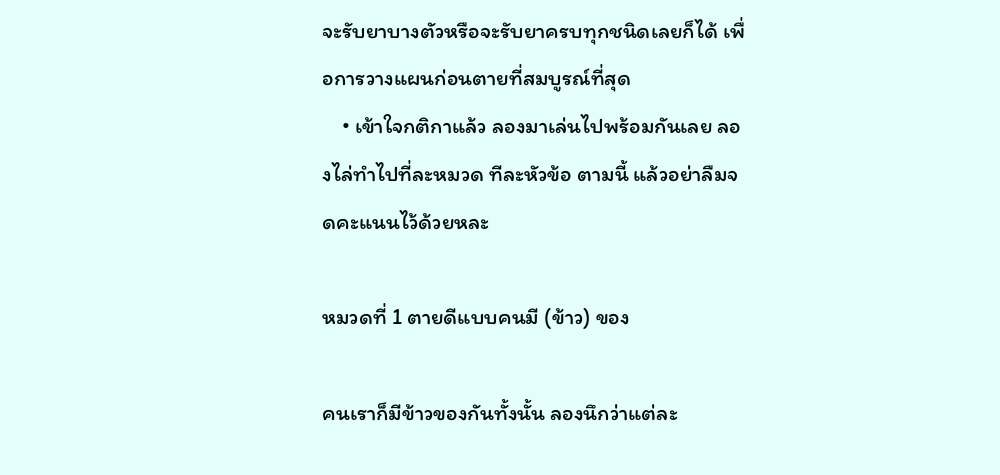จะรับยาบางตัวหรือจะรับยาครบทุกชนิดเลยก็ได้ เพื่อการวางแผนก่อนตายที่สมบูรณ์ที่สุด
    • เข้าใจกติกาแล้ว ลองมาเล่นไปพร้อมกันเลย ลองไล่ทำไปที่ละหมวด ทีละหัวข้อ ตามนี้ แล้วอย่าลืมจดคะแนนไว้ด้วยหละ

หมวดที่ 1 ตายดีแบบคนมี (ข้าว) ของ

คนเราก็มีข้าวของกันทั้งนั้น ลองนึกว่าแต่ละ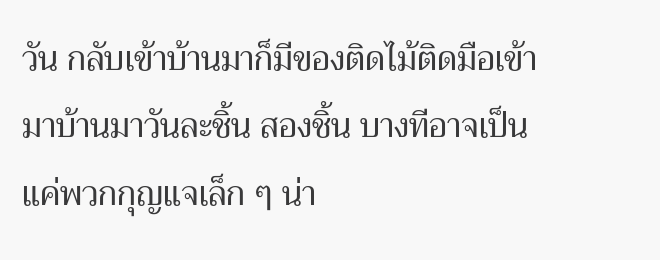วัน กลับเข้าบ้านมาก็มีของติดไม้ติดมือเข้ามาบ้านมาวันละชิ้น สองชิ้น บางทีอาจเป็นแค่พวกกุญแจเล็ก ๆ น่า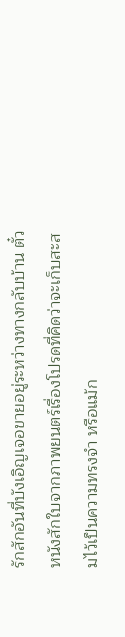รักสักอันที่บังเอิญเจอขายอยู่ระหว่างทางกลับบ้าน ตั๋วหนังสักใบจากภาพยนตร์เรื่องโปรดที่คิดว่าจะเก็บสะสมไว้เป็นความทรงจำ หรือแม้ก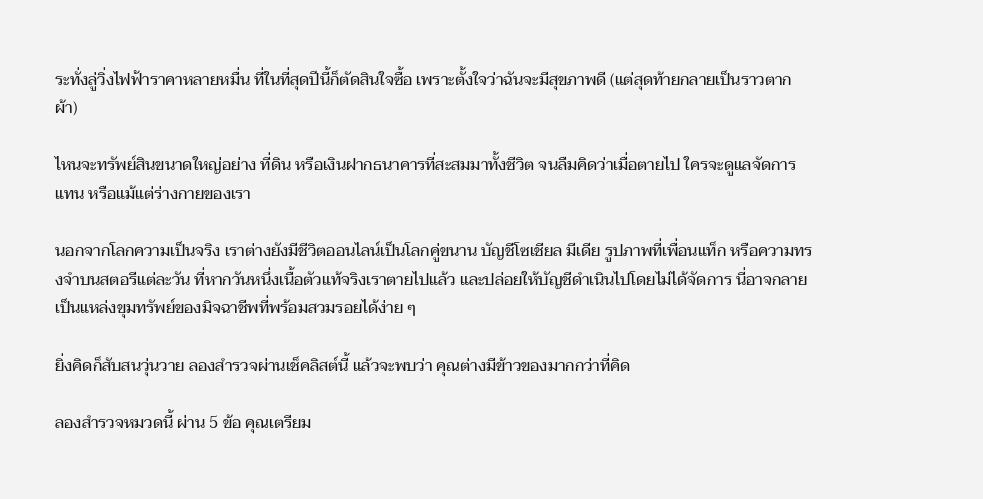ระทั่งลู่วิ่งไฟฟ้าราคาหลายหมื่น ที่ในที่สุดปีนี้ก็ตัดสินใจซื้อ เพราะตั้งใจว่าฉันจะมีสุขภาพดี (แต่สุดท้ายกลายเป็นราวตากผ้า)

ไหนจะทรัพย์สินขนาดใหญ่อย่าง ที่ดิน หรือเงินฝากธนาคารที่สะสมมาทั้งชีวิต จนลืมคิดว่าเมื่อตายไป ใครจะดูแลจัดการแทน หรือแม้แต่ร่างกายของเรา

นอกจากโลกความเป็นจริง เราต่างยังมีชีวิตออนไลน์เป็นโลกคู่ขนาน บัญชีโซเชียล มีเดีย รูปภาพที่เพื่อนแท็ก หรือความทรงจำบนสตอรีแต่ละวัน ที่หากวันหนึ่งเนื้อตัวแท้จริงเราตายไปแล้ว และปล่อยให้บัญชีดำเนินไปโดยไม่ได้จัดการ นี่อาจกลายเป็นแหล่งขุมทรัพย์ของมิจฉาชีพที่พร้อมสวมรอยได้ง่าย ๆ

ยิ่งคิดก็สับสนวุ่นวาย ลองสำรวจผ่านเช็คลิสต์นี้ แล้วจะพบว่า คุณต่างมีข้าวของมากกว่าที่คิด

ลองสำรวจหมวดนี้ ผ่าน 5 ข้อ คุณเตรียม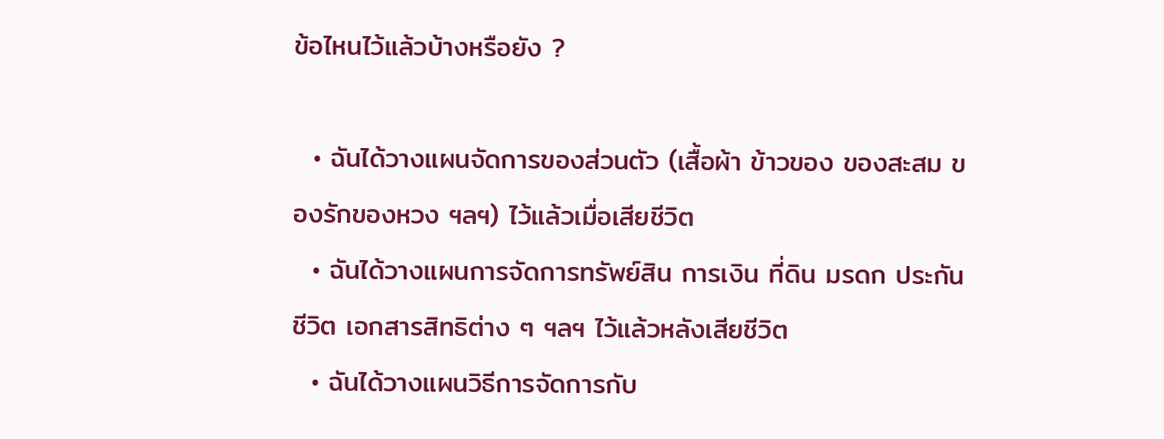ข้อไหนไว้แล้วบ้างหรือยัง ?

  • ฉันได้วางแผนจัดการของส่วนตัว (เสื้อผ้า ข้าวของ ของสะสม ของรักของหวง ฯลฯ) ไว้แล้วเมื่อเสียชีวิต
  • ฉันได้วางแผนการจัดการทรัพย์สิน การเงิน ที่ดิน มรดก ประกันชีวิต เอกสารสิทธิต่าง ๆ ฯลฯ ไว้แล้วหลังเสียชีวิต
  • ฉันได้วางแผนวิธีการจัดการกับ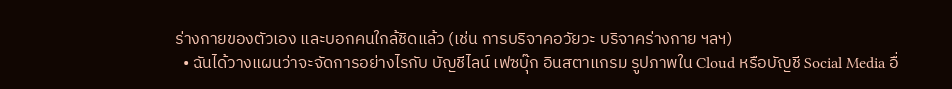ร่างกายของตัวเอง และบอกคนใกล้ชิดแล้ว (เช่น การบริจาคอวัยวะ บริจาคร่างกาย ฯลฯ)
  • ฉันได้วางแผนว่าจะจัดการอย่างไรกับ บัญชีไลน์ เฟซบุ๊ก อินสตาแกรม รูปภาพใน Cloud หรือบัญชี Social Media อื่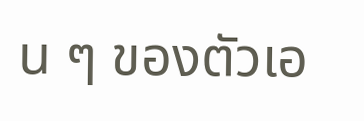น ๆ ของตัวเอ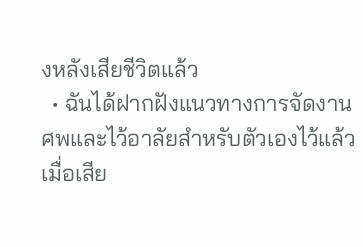งหลังเสียชีวิตแล้ว
  • ฉันได้ฝากฝังแนวทางการจัดงานศพและไว้อาลัยสำหรับตัวเองไว้แล้วเมื่อเสีย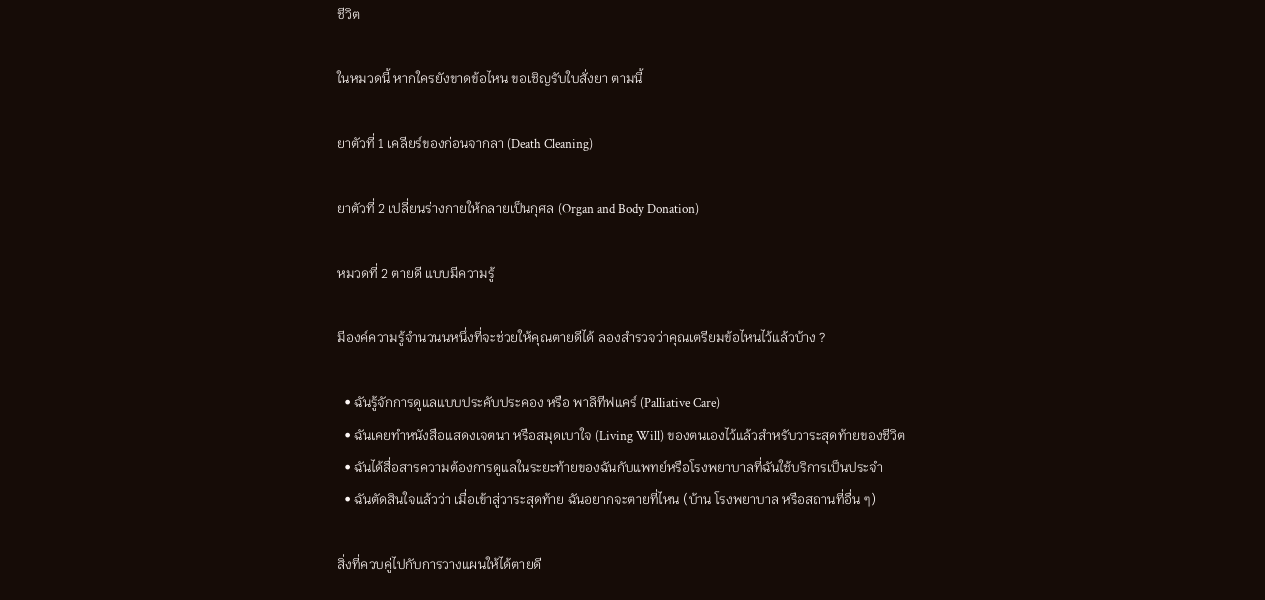ชีวิต

ในหมวดนี้ หากใครยังขาดข้อไหน ขอเชิญรับใบสั่งยา ตามนี้

ยาตัวที่ 1 เคลียร์ของก่อนจากลา (Death Cleaning)

ยาตัวที่ 2 เปลี่ยนร่างกายให้กลายเป็นกุศล (Organ and Body Donation)

หมวดที่ 2 ตายดี แบบมีความรู้

มีองค์ความรู้จำนวนนหนึ่งที่จะช่วยให้คุณตายดีได้ ลองสำรวจว่าคุณเตรียมข้อไหนไว้แล้วบ้าง ?

  • ฉันรู้จักการดูแลแบบประคับประคอง หรือ พาลิทีฟแคร์ (Palliative Care)
  • ฉันเคยทำหนังสือแสดงเจตนา หรือสมุดเบาใจ (Living Will) ของตนเองไว้แล้วสำหรับวาระสุดท้ายของชีวิต
  • ฉันได้สื่อสารความต้องการดูแลในระยะท้ายของฉันกับแพทย์หรือโรงพยาบาลที่ฉันใช้บริการเป็นประจำ
  • ฉันตัดสินใจแล้วว่า เมื่อเข้าสู่วาระสุดท้าย ฉันอยากจะตายที่ไหน (บ้าน โรงพยาบาล หรือสถานที่อื่น ๆ)

สิ่งที่ควบคู่ไปกับการวางแผนให้ได้ตายดี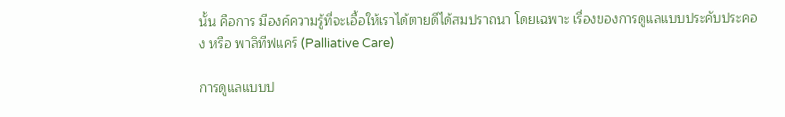นั้น คือการ มีองค์ความรู้ที่จะเอื้อให้เราได้ตายดีได้สมปราถนา โดยเฉพาะ เรื่องของการดูแลแบบประคับประคอง หรือ พาลิทีฟแคร์ (Palliative Care)

การดูแลแบบป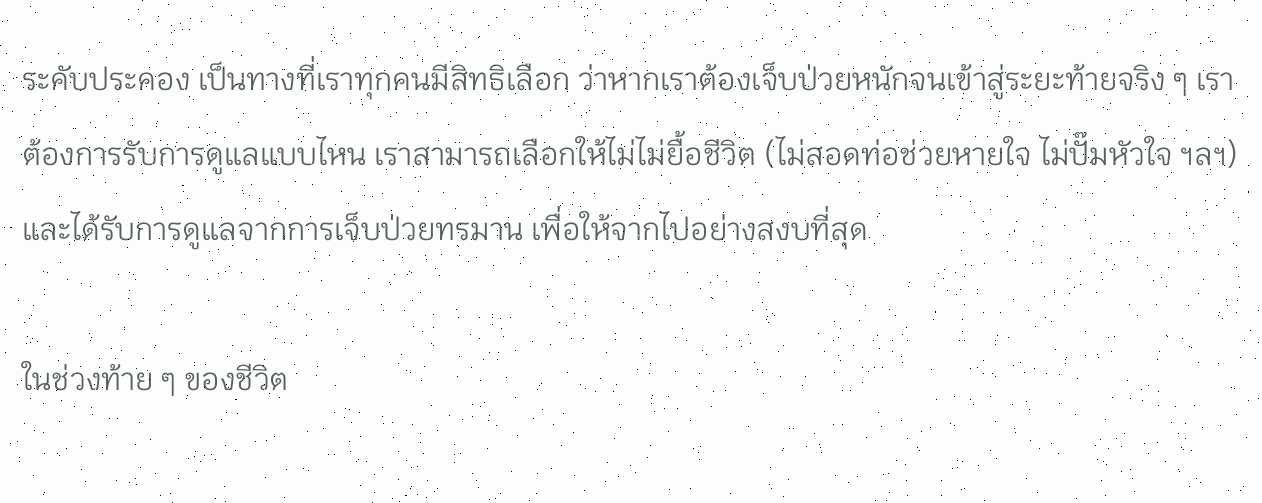ระคับประคอง เป็นทางที่เราทุกคนมีสิทธิเลือก ว่าหากเราต้องเจ็บป่วยหนักจนเข้าสู่ระยะท้ายจริง ๆ เราต้องการรับการดูแลแบบไหน เราสามารถเลือกให้ไม่ไม่ยื้อชีวิต (ไม่สอดท่อช่วยหายใจ ไม่ปั๊มหัวใจ ฯลฯ) และได้รับการดูแลจากการเจ็บป่วยทรมาน เพื่อให้จากไปอย่างสงบที่สุด

ในช่วงท้าย ๆ ของชีวิต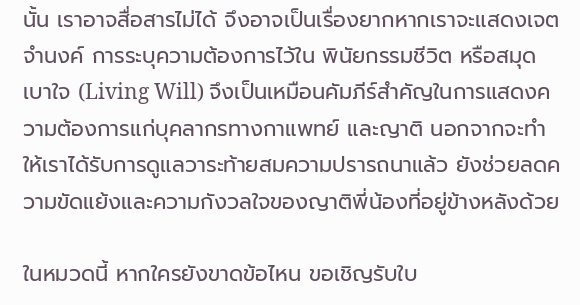นั้น เราอาจสื่อสารไม่ได้ จึงอาจเป็นเรื่องยากหากเราจะแสดงเจตจำนงค์ การระบุความต้องการไว้ใน พินัยกรรมชีวิต หรือสมุดเบาใจ (Living Will) จึงเป็นเหมือนคัมภีร์สำคัญในการแสดงความต้องการแก่บุคลากรทางกาแพทย์ และญาติ นอกจากจะทำให้เราได้รับการดูแลวาระท้ายสมความปรารถนาแล้ว ยังช่วยลดความขัดแย้งและความกังวลใจของญาติพี่น้องที่อยู่ข้างหลังด้วย

ในหมวดนี้ หากใครยังขาดข้อไหน ขอเชิญรับใบ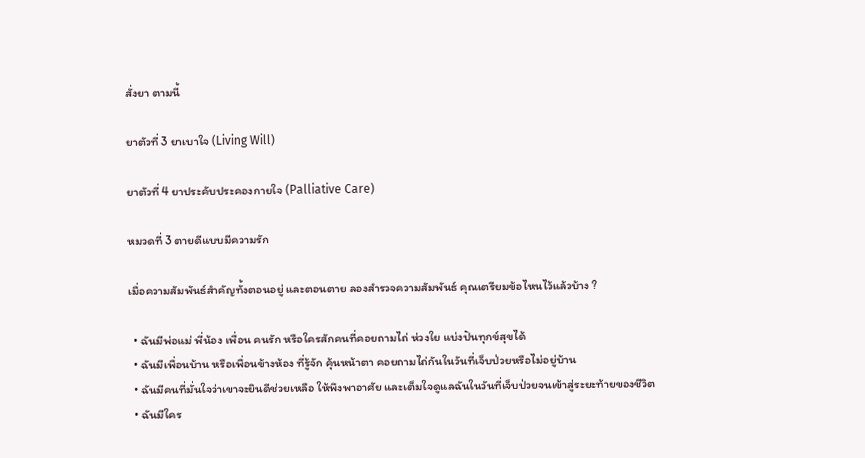สั่งยา ตามนี้

ยาตัวที่ 3 ยาเบาใจ (Living Will)

ยาตัวที่ 4 ยาประคับประคองกายใจ (Palliative Care)

หมวดที่ 3 ตายดีแบบมีความรัก

เมื่อความสัมพันธ์สำคัญทั้งตอนอยู่ และตอนตาย ลองสำรวจความสัมพันธ์ คุณเตรียมข้อไหนไว้แล้วบ้าง ?

  • ฉันมีพ่อแม่ พี่น้อง เพื่อน คนรัก หรือใครสักคนที่คอยถามไถ่ ห่วงใย แบ่งปันทุกข์สุขได้
  • ฉันมีเพื่อนบ้าน หรือเพื่อนข้างห้อง ที่รู้จัก คุ้นหน้าตา คอยถามไถ่กันในวันที่เจ็บป่วยหรือไม่อยู่บ้าน
  • ฉันมีคนที่มั่นใจว่าเขาจะยินดีช่วยเหลือ ให้พึงพาอาศัย และเต็มใจดูแลฉันในวันที่เจ็บป่วยจนเข้าสู่ระยะท้ายของชีวิต
  • ฉันมีใคร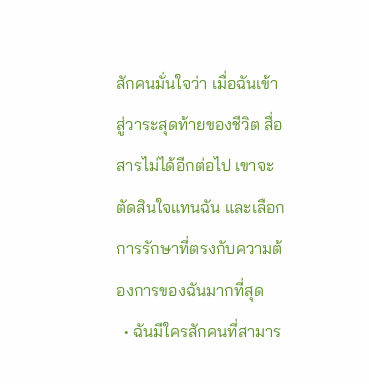สักคนมั่นใจว่า เมื่อฉันเข้าสู่วาระสุดท้ายของชีวิต สื่อสารไม่ได้อีกต่อไป เขาจะตัดสินใจแทนฉัน และเลือกการรักษาที่ตรงกับความต้องการของฉันมากที่สุด
  • ฉันมีใครสักคนที่สามาร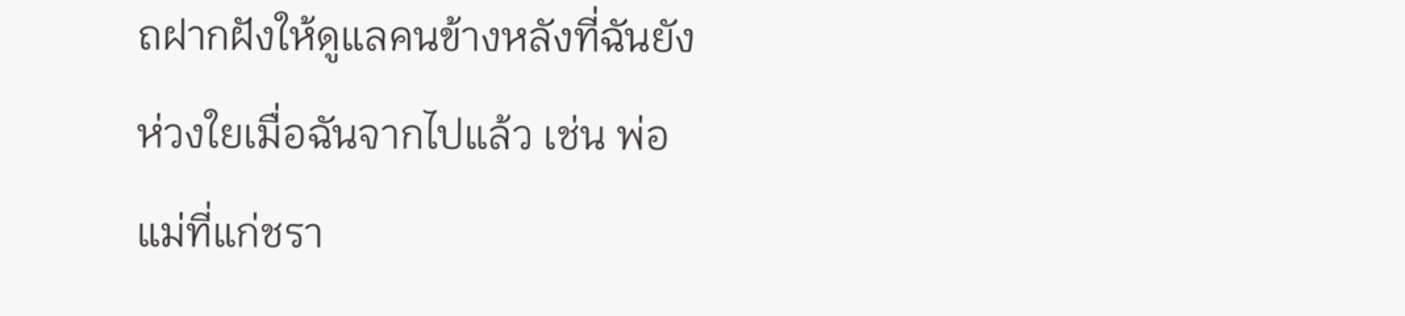ถฝากฝังให้ดูแลคนข้างหลังที่ฉันยังห่วงใยเมื่อฉันจากไปแล้ว เช่น พ่อแม่ที่แก่ชรา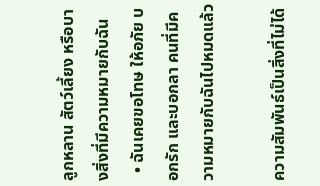ลูกหลาน สัตว์เลี้ยง หรือบางสิ่งที่มีความหมายกับฉัน
  • ฉันเคยขอโทษ ให้อภัย บอกรัก และบอกลา คนที่มีความหมายกับฉันไปหมดแล้ว

ความสัมพันธ์เป็นสิ่งที่ไม่ได้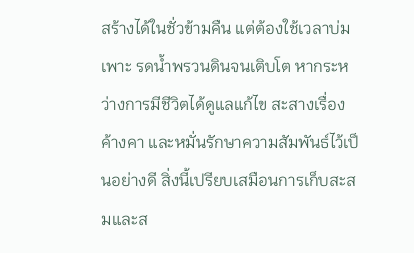สร้างได้ในชั่วข้ามคืน แต่ต้องใช้เวลาบ่มเพาะ รดน้ำพรวนดินจนเติบโต หากระหว่างการมีชีวิตได้ดูแลแก้ไข สะสางเรื่องค้างคา และหมั่นรักษาความสัมพันธ์ไว้เป็นอย่างดี สิ่งนี้เปรียบเสมือนการเก็บสะสมและส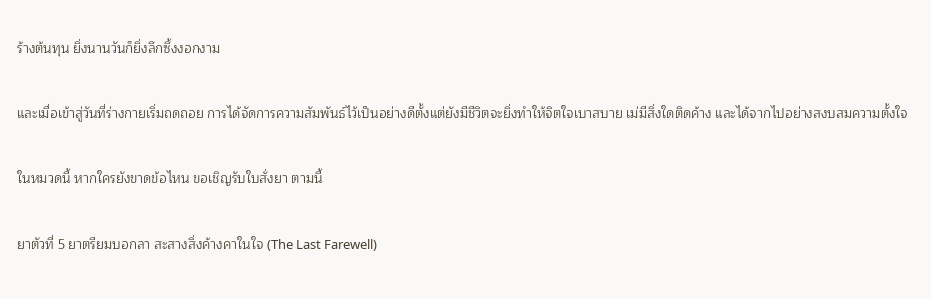ร้างต้นทุน ยิ่งนานวันก็ยิ่งลึกซึ้งงอกงาม

และเมื่อเข้าสู่วันที่ร่างกายเริ่มถดถอย การได้จัดการความสัมพันธ์ไว้เป็นอย่างดีตั้งแต่ยังมีชีวิตจะยิ่งทำให้จิตใจเบาสบาย เม่มีสิ่งใดติดค้าง และได้จากไปอย่างสงบสมความตั้งใจ

ในหมวดนี้ หากใครยังขาดข้อไหน ขอเชิญรับใบสั่งยา ตามนี้

ยาตัวที่ 5 ยาตรียมบอกลา สะสางสิ่งค้างคาในใจ (The Last Farewell)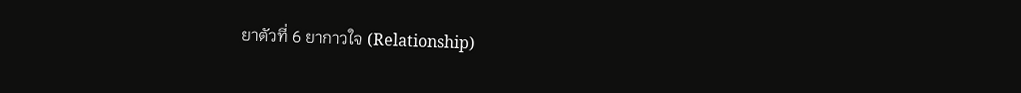ยาตัวที่ 6 ยากาวใจ (Relationship)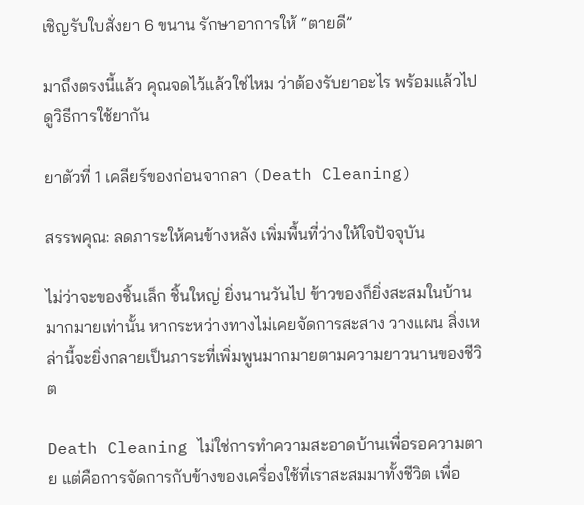เชิญรับใบสั่งยา 6 ขนาน รักษาอาการให้ “ตายดี”

มาถึงตรงนี้แล้ว คุณจดไว้แล้วใช่ไหม ว่าต้องรับยาอะไร พร้อมแล้วไปดูวิธีการใช้ยากัน

ยาตัวที่ 1 เคลียร์ของก่อนจากลา (Death Cleaning)

สรรพคุณ: ลดภาระให้คนข้างหลัง เพิ่มพื้นที่ว่างให้ใจปัจจุบัน

ไม่ว่าจะของชิ้นเล็ก ชิ้นใหญ่ ยิ่งนานวันไป ข้าวของก็ยิ่งสะสมในบ้านมากมายเท่านั้น หากระหว่างทางไม่เคยจัดการสะสาง วางแผน สิ่งเหล่านี้จะยิ่งกลายเป็นภาระที่เพิ่มพูนมากมายตามความยาวนานของชีวิต

Death Cleaning ไม่ใช่การทำความสะอาดบ้านเพื่อรอความตาย แต่คือการจัดการกับข้างของเครื่องใช้ที่เราสะสมมาทั้งชีวิต เพื่อ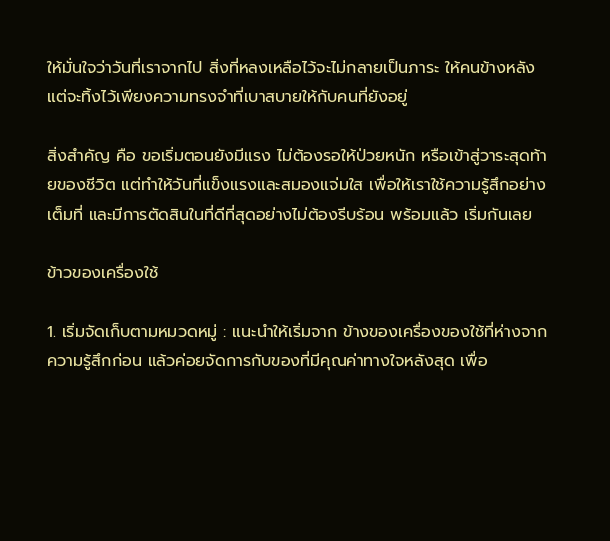ให้มั่นใจว่าวันที่เราจากไป สิ่งที่หลงเหลือไว้จะไม่กลายเป็นภาระ ให้คนข้างหลัง แต่จะทิ้งไว้เพียงความทรงจำที่เบาสบายให้กับคนที่ยังอยู่

สิ่งสำคัญ คือ ขอเริ่มตอนยังมีแรง ไม่ต้องรอให้ป่วยหนัก หรือเข้าสู่วาระสุดท้ายของชีวิต แต่ทำให้วันที่แข็งแรงและสมองแจ่มใส เพื่อให้เราใช้ความรู้สึกอย่างเต็มที่ และมีการตัดสินในที่ดีที่สุดอย่างไม่ต้องรีบร้อน พร้อมแล้ว เริ่มกันเลย

ข้าวของเครื่องใช้

1. เริ่มจัดเก็บตามหมวดหมู่ : แนะนำให้เริ่มจาก ข้างของเครื่องของใช้ที่ห่างจากความรู้สึกก่อน แล้วค่อยจัดการกับของที่มีคุณค่าทางใจหลังสุด เพื่อ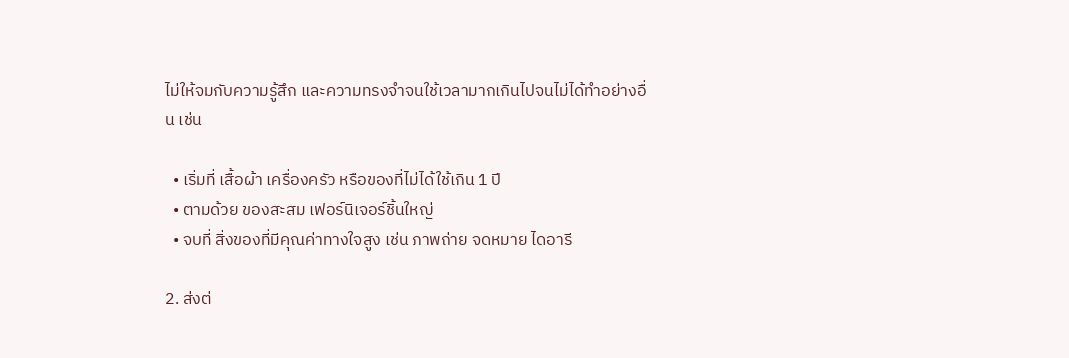ไม่ให้จมกับความรู้สึก และความทรงจำจนใช้เวลามากเกินไปจนไม่ได้ทำอย่างอื่น เช่น

  • เริ่มที่ เสื้อผ้า เครื่องครัว หรือของที่ไม่ได้ใช้เกิน 1 ปี
  • ตามด้วย ของสะสม เฟอร์นิเจอร์ชิ้นใหญ่
  • จบที่ สิ่งของที่มีคุณค่าทางใจสูง เช่น ภาพถ่าย จดหมาย ไดอารี

2. ส่งต่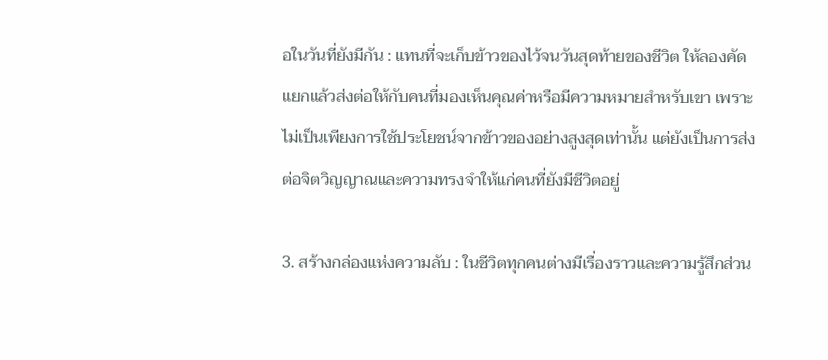อในวันที่ยังมีกัน : แทนที่จะเก็บข้าวของไว้จนวันสุดท้ายของชีวิต ให้ลองคัดแยกแล้วส่งต่อให้กับคนที่มองเห็นคุณค่าหรือมีความหมายสำหรับเขา เพราะไม่เป็นเพียงการใช้ประโยชน์จากข้าวของอย่างสูงสุดเท่านั้น แต่ยังเป็นการส่งต่อจิตวิญญาณและความทรงจำให้แก่คนที่ยังมีชีวิตอยู่

3. สร้างกล่องแห่งความลับ : ในชีวิตทุกคนต่างมีเรื่องราวและความรู้สึกส่วน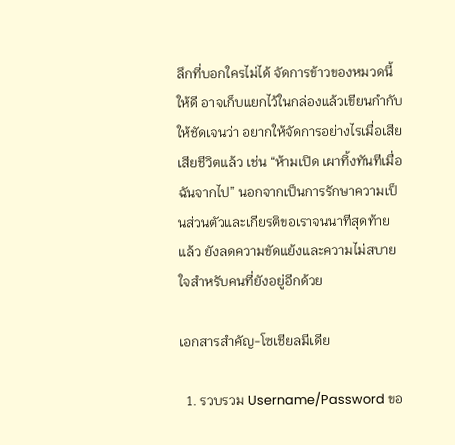ลึกที่บอกใครไม่ได้ จัดการข้าวของหมวดนี้ให้ดี อาจเก็บแยกไว้ในกล่องแล้วเขียนกำกับให้ชัดเจนว่า อยากให้จัดการอย่างไรเมื่อเสียเสียชีวิตแล้ว เช่น “ห้ามเปิด เผาทิ้งทันทีเมื่อฉันจากไป” นอกจากเป็นการรักษาความเป็นส่วนตัวและเกียรติขอเราจนนาทีสุดท้ายแล้ว ยังลดความขัดแย้งและความไม่สบายใจสำหรับคนที่ยังอยู่อีกด้วย

เอกสารสำคัญ-โซเชียลมีเดีย

  1. รวบรวม Username/Password ขอ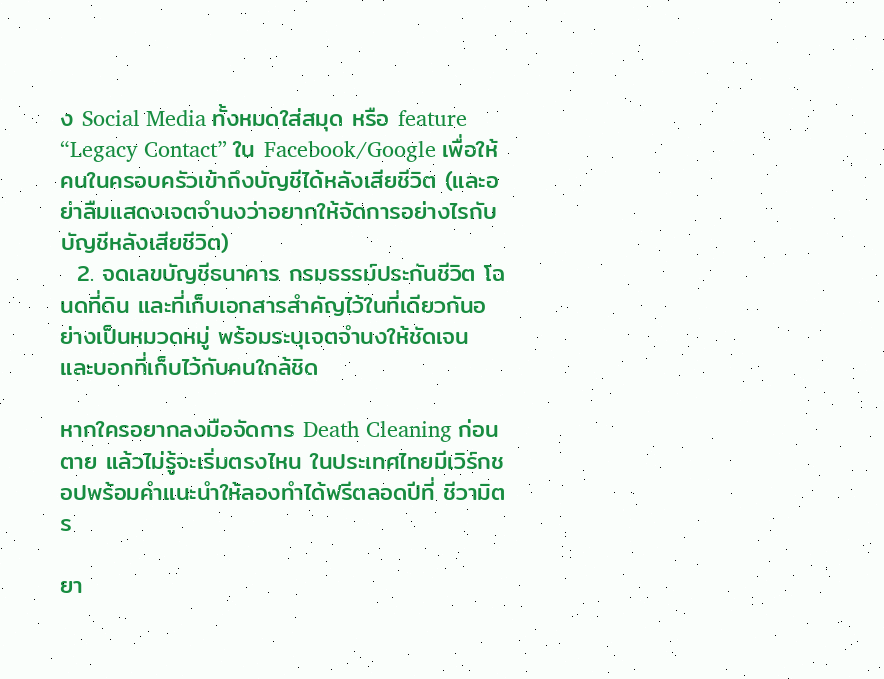ง Social Media ทั้งหมดใส่สมุด หรือ feature “Legacy Contact” ใน Facebook/Google เพื่อให้คนในครอบครัวเข้าถึงบัญชีได้หลังเสียชีวิต (และอย่าลืมแสดงเจตจำนงว่าอยากให้จัดการอย่างไรกับบัญชีหลังเสียชีวิต)
  2. จดเลขบัญชีธนาคาร กรมธรรม์ประกันชีวิต โฉนดที่ดิน และที่เก็บเอกสารสำคัญไว้ในที่เดียวกันอย่างเป็นหมวดหมู่ พร้อมระบุเจตจำนงให้ชัดเจน และบอกที่เก็บไว้กับคนใกล้ชิด

หากใครอยากลงมือจัดการ Death Cleaning ก่อนตาย แล้วไม่รู้จะเริ่มตรงไหน ในประเทศไทยมีเวิร์กชอปพร้อมคำแนะนำให้ลองทำได้ฟรีตลอดปีที่ ชีวามิตร

ยา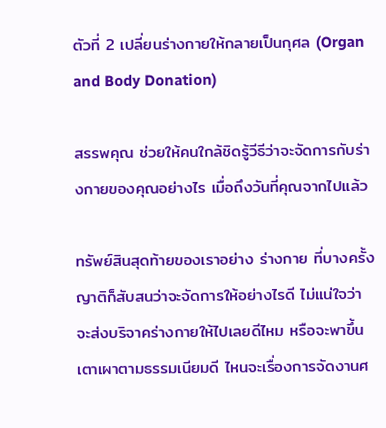ตัวที่ 2 เปลี่ยนร่างกายให้กลายเป็นกุศล (Organ and Body Donation)

สรรพคุณ ช่วยให้คนใกล้ชิดรู้วีธีว่าจะจัดการกับร่างกายของคุณอย่างไร เมื่อถึงวันที่คุณจากไปแล้ว

ทรัพย์สินสุดท้ายของเราอย่าง ร่างกาย ที่บางครั้งญาติก็สับสนว่าจะจัดการให้อย่างไรดี ไม่แน่ใจว่าจะส่งบริจาคร่างกายให้ไปเลยดีไหม หรือจะพาขึ้นเตาเผาตามธรรมเนียมดี ไหนจะเรื่องการจัดงานศ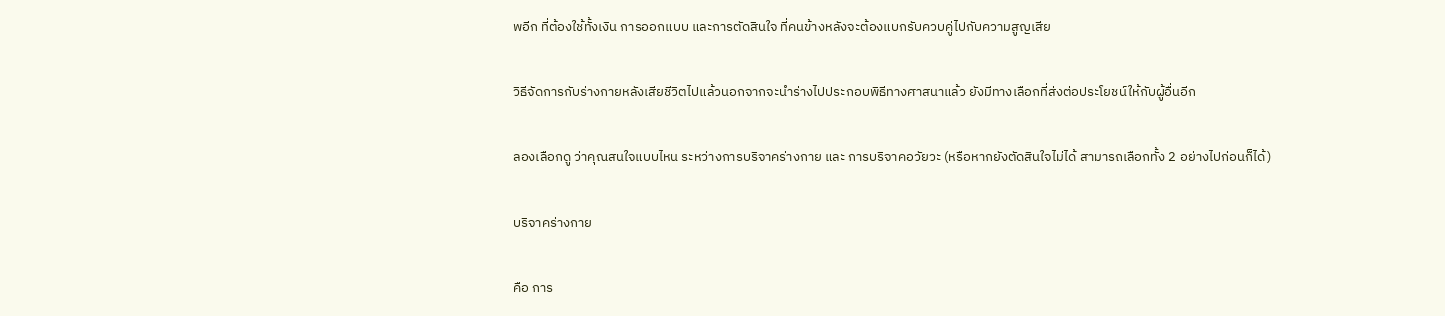พอีก ที่ต้องใช้ทั้งเงิน การออกแบบ และการตัดสินใจ ที่คนข้างหลังจะต้องแบกรับควบคู่ไปกับความสูญเสีย

วิธีจัดการกับร่างกายหลังเสียชีวิตไปแล้วนอกจากจะนำร่างไปประกอบพิธีทางศาสนาแล้ว ยังมีทางเลือกที่ส่งต่อประโยชน์ให้กับผู้อื่นอีก

ลองเลือกดู ว่าคุณสนใจแบบไหน ระหว่างการบริจาคร่างกาย และ การบริจาคอวัยวะ (หรือหากยังตัดสินใจไม่ได้ สามารถเลือกทั้ง 2 อย่างไปก่อนก็ได้)

บริจาคร่างกาย

คือ การ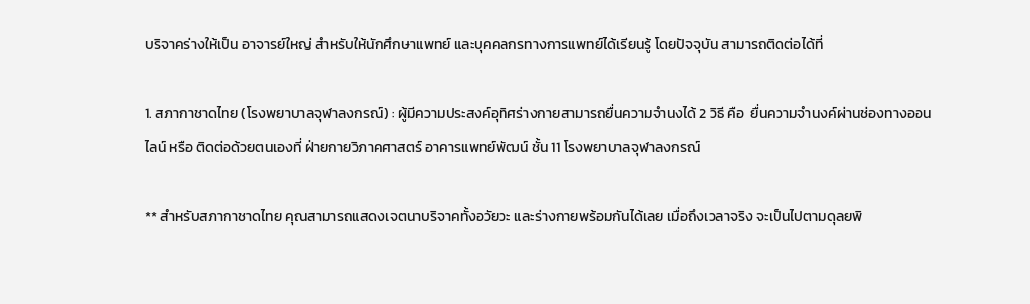บริจาคร่างให้เป็น อาจารย์ใหญ่ สำหรับให้นักศึกษาแพทย์ และบุคคลกรทางการแพทย์ได้เรียนรู้ โดยปัจจุบัน สามารถติดต่อได้ที่

1. สภากาชาดไทย (โรงพยาบาลจุฬาลงกรณ์) : ผู้มีความประสงค์อุทิศร่างกายสามารถยื่นความจำนงได้ 2 วิธี คือ  ยื่นความจำนงค์ผ่านช่องทางออนไลน์ หรือ ติดต่อด้วยตนเองที่ ฝ่ายกายวิภาคศาสตร์ อาคารแพทย์พัฒน์ ชั้น 11 โรงพยาบาลจุฬาลงกรณ์

** สำหรับสภากาชาดไทย คุณสามารถแสดงเจตนาบริจาคทั้งอวัยวะ และร่างกายพร้อมกันได้เลย เมื่อถึงเวลาจริง จะเป็นไปตามดุลยพิ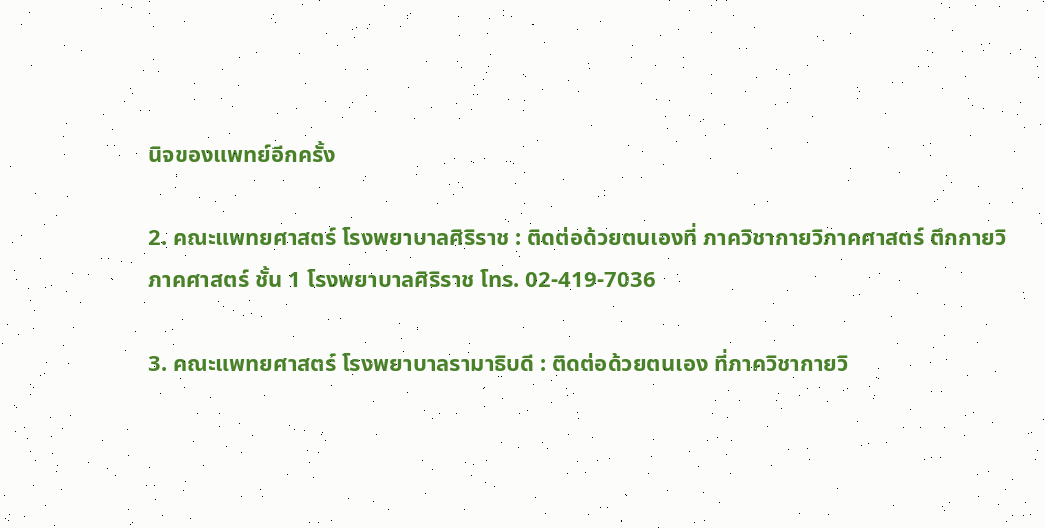นิจของแพทย์อีกครั้ง

2. คณะแพทยศาสตร์ โรงพยาบาลศิริราช : ติดต่อด้วยตนเองที่ ภาควิชากายวิภาคศาสตร์ ตึกกายวิภาคศาสตร์ ชั้น 1 โรงพยาบาลศิริราช โทร. 02-419-7036

3. คณะแพทยศาสตร์ โรงพยาบาลรามาธิบดี : ติดต่อด้วยตนเอง ที่ภาควิชากายวิ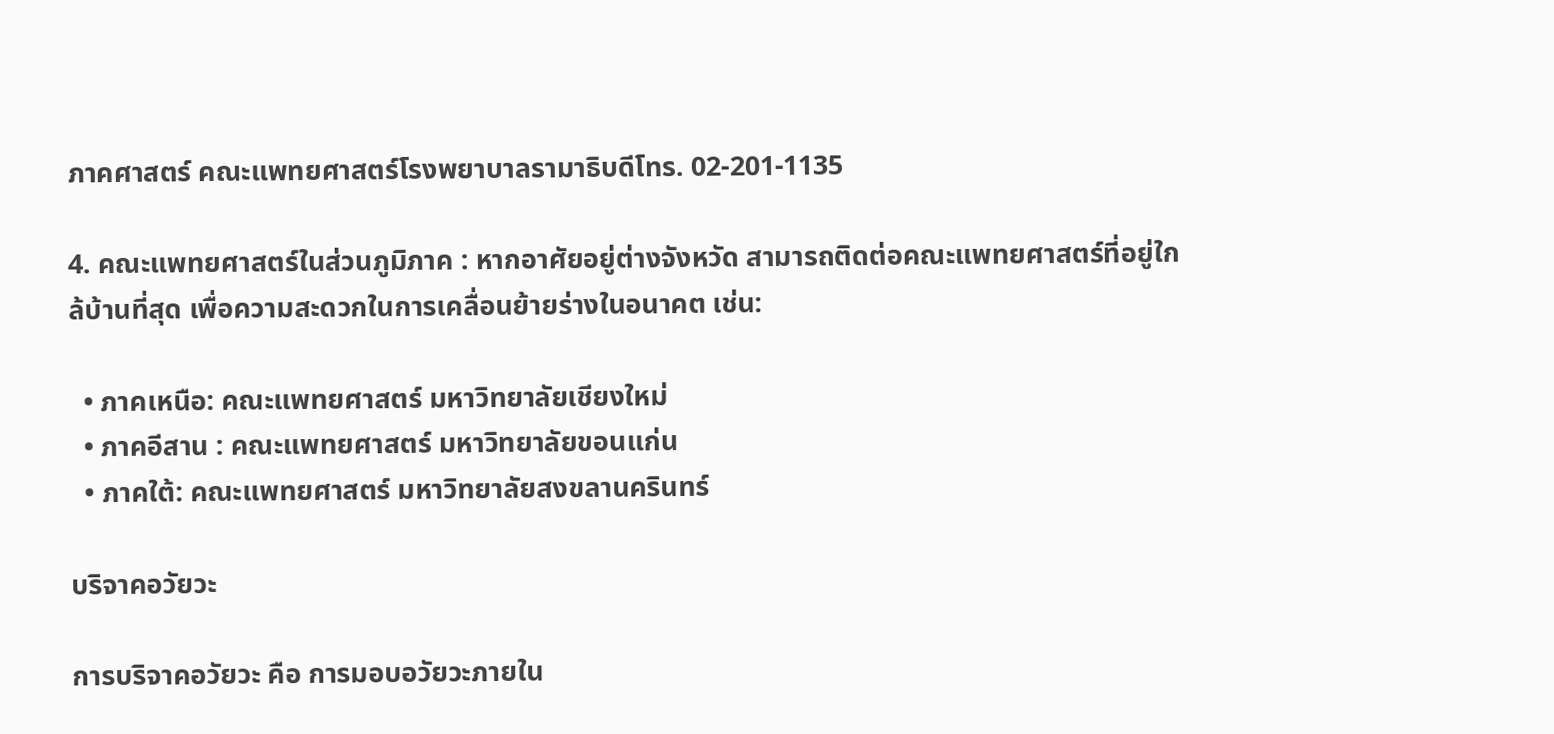ภาคศาสตร์ คณะแพทยศาสตร์โรงพยาบาลรามาธิบดีโทร. 02-201-1135

4. คณะแพทยศาสตร์ในส่วนภูมิภาค : หากอาศัยอยู่ต่างจังหวัด สามารถติดต่อคณะแพทยศาสตร์ที่อยู่ใกล้บ้านที่สุด เพื่อความสะดวกในการเคลื่อนย้ายร่างในอนาคต เช่น:

  • ภาคเหนือ: คณะแพทยศาสตร์ มหาวิทยาลัยเชียงใหม่
  • ภาคอีสาน : คณะแพทยศาสตร์ มหาวิทยาลัยขอนแก่น
  • ภาคใต้: คณะแพทยศาสตร์ มหาวิทยาลัยสงขลานครินทร์

บริจาคอวัยวะ

การบริจาคอวัยวะ คือ การมอบอวัยวะภายใน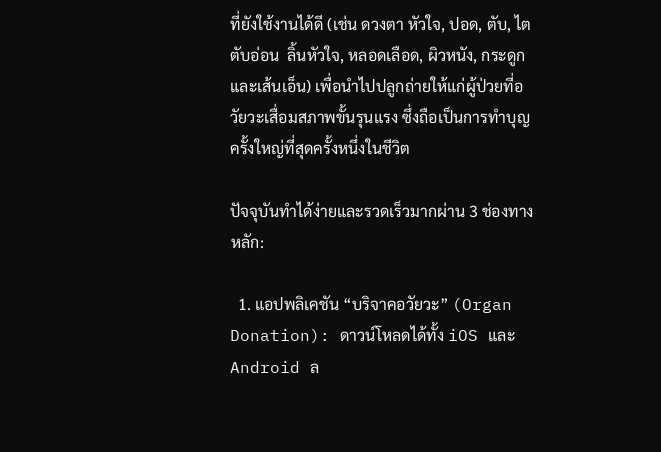ที่ยังใช้งานได้ดี (เช่น ดวงตา หัวใจ, ปอด, ตับ, ไต ตับอ่อน  ลิ้นหัวใจ, หลอดเลือด, ผิวหนัง, กระดูกและเส้นเอ็น) เพื่อนำไปปลูกถ่ายให้แก่ผู้ป่วยที่อวัยวะเสื่อมสภาพขั้นรุนแรง ซึ่งถือเป็นการทำบุญครั้งใหญ่ที่สุดครั้งหนึ่งในชีวิต

ปัจจุบันทำได้ง่ายและรวดเร็วมากผ่าน 3 ช่องทางหลัก:

  1. แอปพลิเคชัน “บริจาคอวัยวะ” (Organ Donation): ดาวน์โหลดได้ทั้ง iOS และ Android ล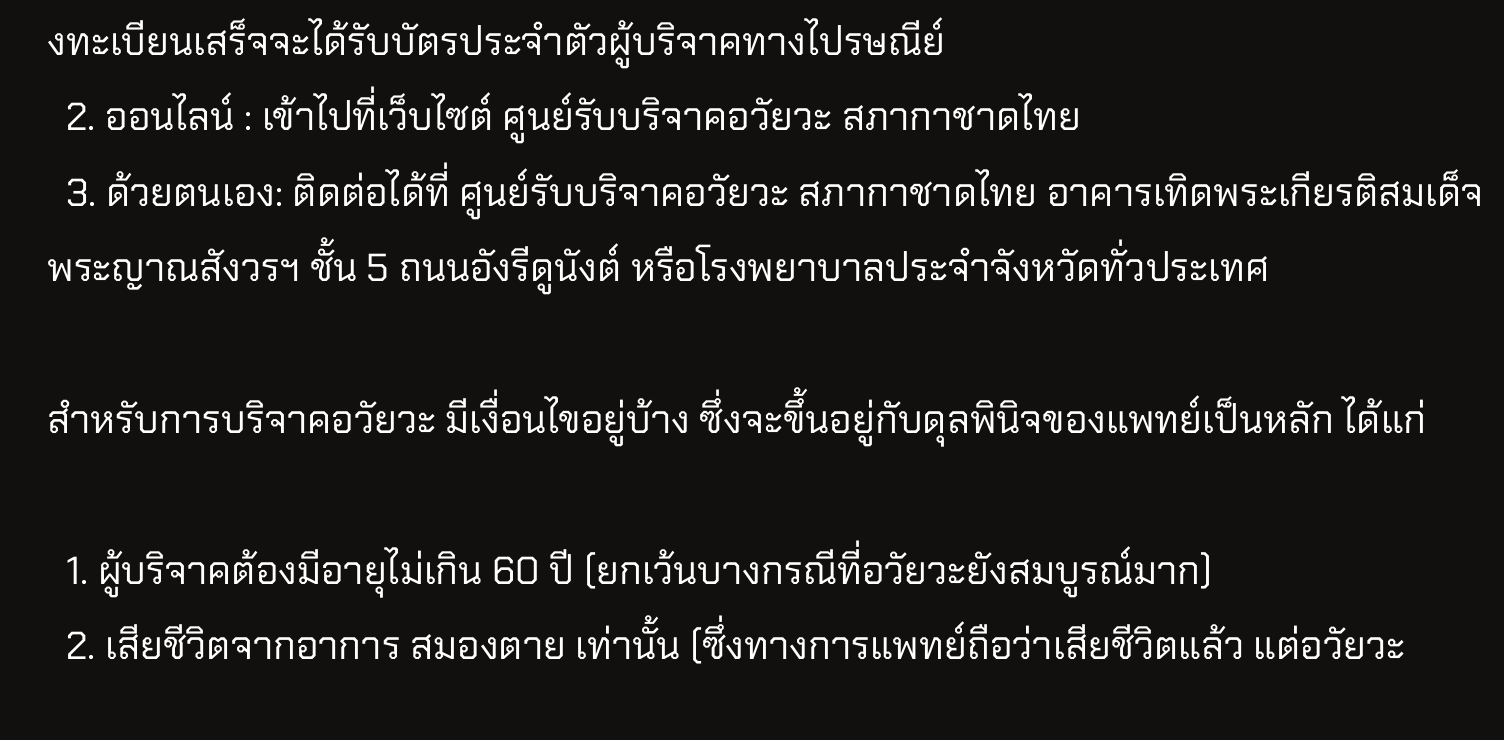งทะเบียนเสร็จจะได้รับบัตรประจำตัวผู้บริจาคทางไปรษณีย์
  2. ออนไลน์ : เข้าไปที่เว็บไซต์ ศูนย์รับบริจาคอวัยวะ สภากาชาดไทย
  3. ด้วยตนเอง: ติดต่อได้ที่ ศูนย์รับบริจาคอวัยวะ สภากาชาดไทย อาคารเทิดพระเกียรติสมเด็จพระญาณสังวรฯ ชั้น 5 ถนนอังรีดูนังต์ หรือโรงพยาบาลประจำจังหวัดทั่วประเทศ

สำหรับการบริจาคอวัยวะ มีเงื่อนไขอยู่บ้าง ซึ่งจะขึ้นอยู่กับดุลพินิจของแพทย์เป็นหลัก ได้แก่

  1. ผู้บริจาคต้องมีอายุไม่เกิน 60 ปี (ยกเว้นบางกรณีที่อวัยวะยังสมบูรณ์มาก)
  2. เสียชีวิตจากอาการ สมองตาย เท่านั้น (ซึ่งทางการแพทย์ถือว่าเสียชีวิตแล้ว แต่อวัยวะ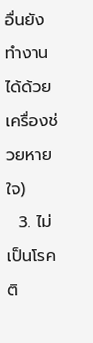อื่นยังทำงานได้ด้วยเครื่องช่วยหายใจ)
  3. ไม่เป็นโรคติ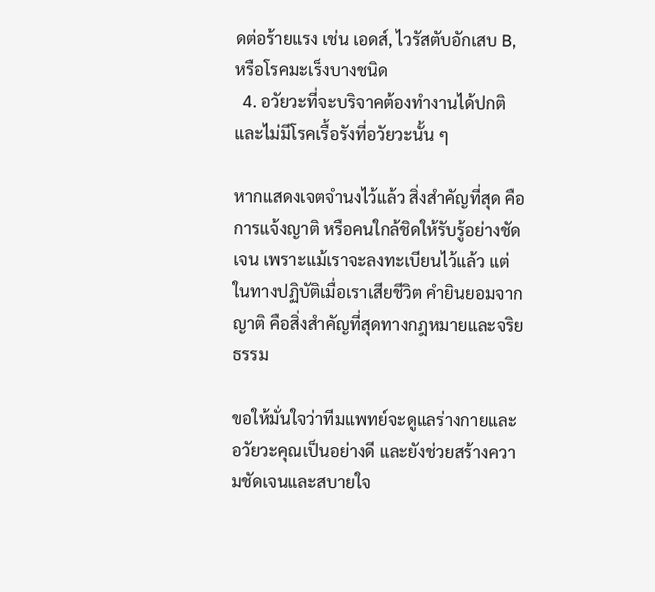ดต่อร้ายแรง เช่น เอดส์, ไวรัสตับอักเสบ B, หรือโรคมะเร็งบางชนิด
  4. อวัยวะที่จะบริจาคต้องทำงานได้ปกติ และไม่มีโรคเรื้อรังที่อวัยวะนั้น ๆ

หากแสดงเจตจำนงไว้แล้ว สิ่งสำคัญที่สุด คือ การแจ้งญาติ หรือคนใกล้ชิดให้รับรู้อย่างชัดเจน เพราะแม้เราจะลงทะเบียนไว้แล้ว แต่ในทางปฏิบัติเมื่อเราเสียชีวิต คำยินยอมจากญาติ คือสิ่งสำคัญที่สุดทางกฎหมายและจริยธรรม

ขอให้มั่นใจว่าทีมแพทย์จะดูแลร่างกายและอวัยวะคุณเป็นอย่างดี และยังช่วยสร้างความชัดเจนและสบายใจ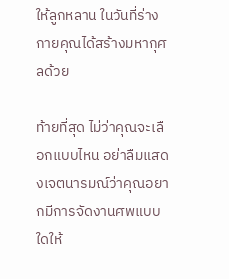ให้ลูกหลาน ในวันที่ร่างกายคุณได้สร้างมหากุศลด้วย

ท้ายที่สุด ไม่ว่าคุณจะเลือกแบบไหน อย่าลืมแสดงเจตนารมณ์ว่าคุณอยากมีการจัดงานศพแบบใดให้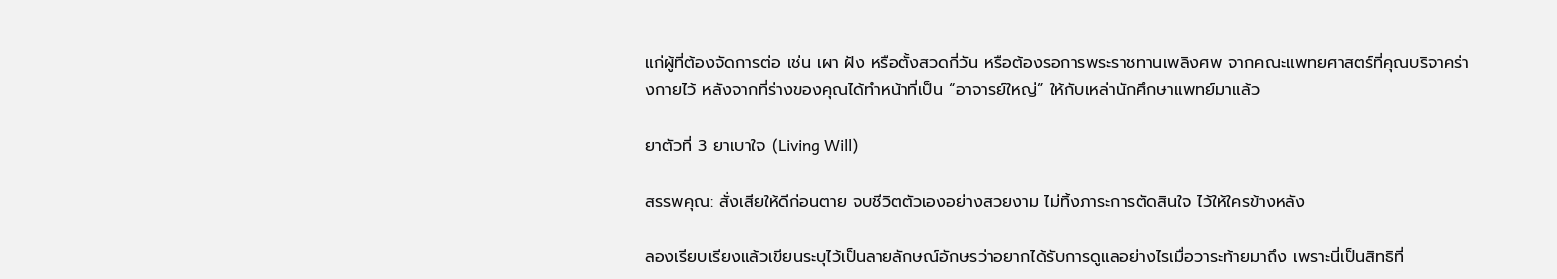แก่ผู้ที่ต้องจัดการต่อ เช่น เผา ฝัง หรือตั้งสวดกี่วัน หรือต้องรอการพระราชทานเพลิงศพ จากคณะแพทยศาสตร์ที่คุณบริจาคร่างกายไว้ หลังจากที่ร่างของคุณได้ทำหน้าที่เป็น “อาจารย์ใหญ่” ให้กับเหล่านักศึกษาแพทย์มาแล้ว

ยาตัวที่ 3 ยาเบาใจ (Living Will)

สรรพคุณ: สั่งเสียให้ดีก่อนตาย จบชีวิตตัวเองอย่างสวยงาม ไม่ทิ้งภาระการตัดสินใจ ไว้ให้ใครข้างหลัง

ลองเรียบเรียงแล้วเขียนระบุไว้เป็นลายลักษณ์อักษรว่าอยากได้รับการดูแลอย่างไรเมื่อวาระท้ายมาถึง เพราะนี่เป็นสิทธิที่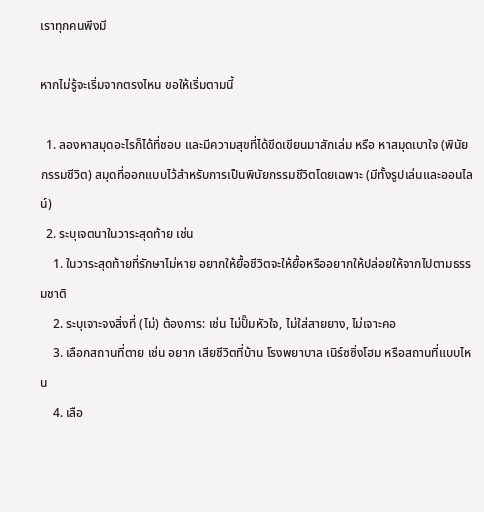เราทุกคนพึงมี

หากไม่รู้จะเริ่มจากตรงไหน ขอให้เริ่มตามนี้

  1. ลองหาสมุดอะไรก็ได้ที่ชอบ และมีความสุขที่ได้ขีดเขียนมาสักเล่ม หรือ หาสมุดเบาใจ (พินัยกรรมชีวิต) สมุดที่ออกแบบไว้สำหรับการเป็นพินัยกรรมชีวิตโดยเฉพาะ (มีทั้งรูปเล่นและออนไลน์)
  2. ระบุเจตนาในวาระสุดท้าย เช่น
    1. ในวาระสุดท้ายที่รักษาไม่หาย อยากให้ยื้อชีวิตจะให้ยื้อหรืออยากให้ปล่อยให้จากไปตามธรรมชาติ
    2. ระบุเจาะจงสิ่งที่ (ไม่) ต้องการ: เช่น ไม่ปั๊มหัวใจ, ไม่ใส่สายยาง, ไม่เจาะคอ
    3. เลือกสถานที่ตาย เช่น อยาก เสียชีวิตที่บ้าน โรงพยาบาล เนิร์ซซิ่งโฮม หรือสถานที่แบบไหน
    4. เลือ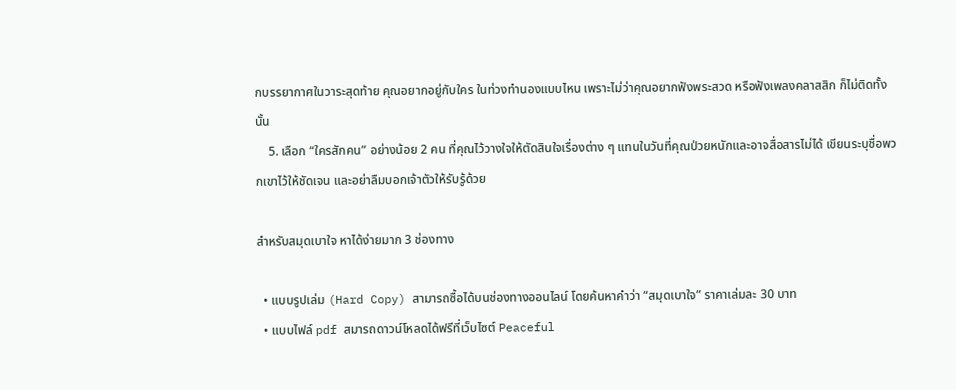กบรรยากาศในวาระสุดท้าย คุณอยากอยู่กับใคร ในท่วงทำนองแบบไหน เพราะไม่ว่าคุณอยากฟังพระสวด หรือฟังเพลงคลาสสิก ก็ไม่ติดทั้งนั้น
    5. เลือก “ใครสักคน” อย่างน้อย 2 คน ที่คุณไว้วางใจให้ตัดสินใจเรื่องต่าง ๆ แทนในวันที่คุณป่วยหนักและอาจสื่อสารไม่ได้ เขียนระบุชื่อพวกเขาไว้ให้ชัดเจน และอย่าลืมบอกเจ้าตัวให้รับรู้ด้วย

สำหรับสมุดเบาใจ หาได้ง่ายมาก 3 ช่องทาง

  • แบบรูปเล่ม (Hard Copy) สามารถซื้อได้บนช่องทางออนไลน์ โดยค้นหาคำว่า “สมุดเบาใจ” ราคาเล่มละ 30 บาท
  • แบบไฟล์ pdf สมารถดาวน์โหลดได้ฟรีที่เว็บไซต์ Peaceful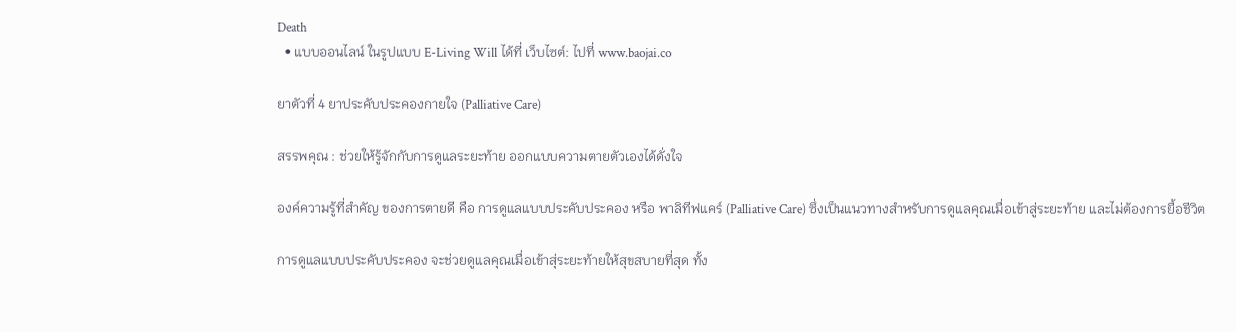Death
  • แบบออนไลน์ ในรูปแบบ E-Living Will ได้ที่ เว็บไซต์: ไปที่ www.baojai.co

ยาตัวที่ 4 ยาประคับประคองกายใจ (Palliative Care)

สรรพคุณ : ช่วยให้รู้จักกับการดูแลระยะท้าย ออกแบบความตายตัวเองได้ดั่งใจ

องค์ความรู้ที่สำคัญ ของการตายดี คือ การดูแลแบบประคับประคอง หรือ พาลิทีฟแคร์ (Palliative Care) ซึ่งเป็นแนวทางสำหรับการดูแลคุณเมื่อเข้าสู่ระยะท้าย และไม่ต้องการยื้อชีวิต

การดูแลแบบประคับประคอง จะช่วยดูแลคุณเมื่อเข้าสุ่ระยะท้ายให้สุขสบายที่สุด ทั้ง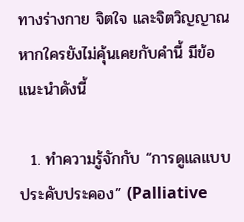ทางร่างกาย จิตใจ และจิตวิญญาณ หากใครยังไม่คุ้นเคยกับคำนี้ มีข้อแนะนำดังนี้

  1. ทำความรู้จักกับ “การดูแลแบบประคับประคอง” (Palliative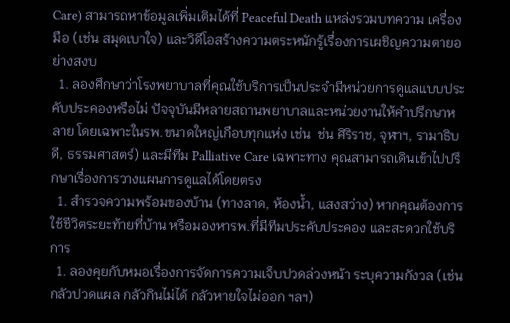Care) สามารถหาข้อมูลเพิ่มเติมได้ที่ Peaceful Death แหล่งรวมบทความ เครื่องมือ (เช่น สมุดเบาใจ) และวิดีโอสร้างความตระหนักรู้เรื่องการเผชิญความตายอย่างสงบ
  1. ลองศึกษาว่าโรงพยาบาลที่คุณใช้บริการเป็นประจำมีหน่วยการดูแลแบบประคับประคองหรือไม่ ปัจจุบันมีหลายสถานพยาบาลและหน่วยงานให้คำปรึกษาหลาย โดยเฉพาะในรพ.ขนาดใหญ่เกือบทุกแห่ง เช่น  ช่น ศิริราช, จุฬาฯ, รามาธิบดี, ธรรมศาสตร์) และมีทีม Palliative Care เฉพาะทาง คุณสามารถเดินเข้าไปปรึกษาเรื่องการวางแผนการดูแลได้โดยตรง
  1. สำรวจความพร้อมของบ้าน (ทางลาด, ห้องน้ำ, แสงสว่าง) หากคุณต้องการใช้ชีวิตระยะท้ายที่บ้าน หรือมองหารพ.ที่มีทีมประคับประคอง และสะดวกใช้บริการ
  1. ลองคุยกับหมอเรื่องการจัดการความเจ็บปวดล่วงหน้า ระบุความกังวล (เช่น กลัวปวดแผล กลัวกินไม่ได้ กลัวหายใจไม่ออก ฯลฯ)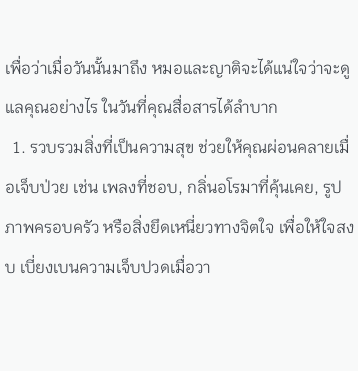เพื่อว่าเมื่อวันนั้นมาถึง หมอและญาติจะได้แน่ใจว่าจะดูแลคุณอย่างไร ในวันที่คุณสื่อสารได้ลำบาก
  1. รวบรวมสิ่งที่เป็นความสุข ช่วยให้คุณผ่อนคลายเมื่อเจ็บป่วย เช่น เพลงที่ชอบ, กลิ่นอโรมาที่คุ้นเคย, รูปภาพครอบครัว หรือสิ่งยึดเหนี่ยวทางจิตใจ เพื่อให้ใจสงบ เบี่ยงเบนความเจ็บปวดเมื่อวา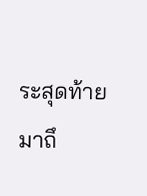ระสุดท้ายมาถึ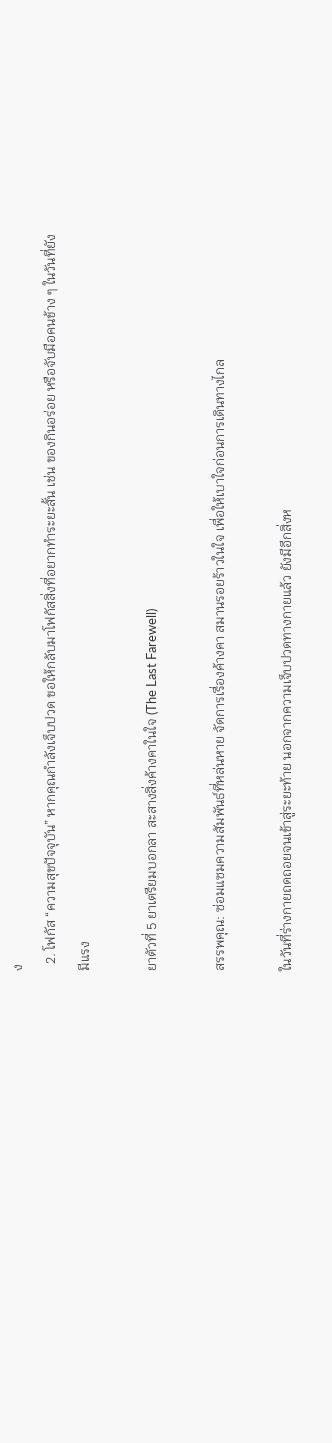ง
  2. โฟกัส “ความสุขปัจจุบัน” หากคุณกำลังเจ็บปวด ขอให้กลับมาโฟกัสสิ่งที่อยากทำระยะสั้น เช่น ของกินอร่อย หรือจับมือคนข้าง ๆ ในวันที่ยังมีแรง

ยาตัวที่ 5 ยาเตรียมบอกลา สะสางสิ่งค้างคาในใจ (The Last Farewell)

สรรพคุณ: ซ่อมแซมความสัมพันธ์ที่หล่นหาย จัดการเรื่องค้างคา สมานรอยร้าวในใจ เพื่อให้เบาใจก่อนการเดินทางไกล

ในวันที่ร่างกายถดถอยจนเข้าสู่ระยะท้าย นอกจากความเจ็บปวดทางกายแล้ว ยังมีอีกสิ่งห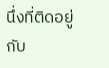นึ่งที่ติดอยู่กับ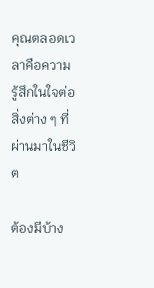คุณตลอดเวลาคือความรู้สึกในใจต่อสิ่งต่าง ๆ ที่ผ่านมาในชีวิต

ต้องมีบ้าง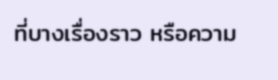ที่บางเรื่องราว หรือความ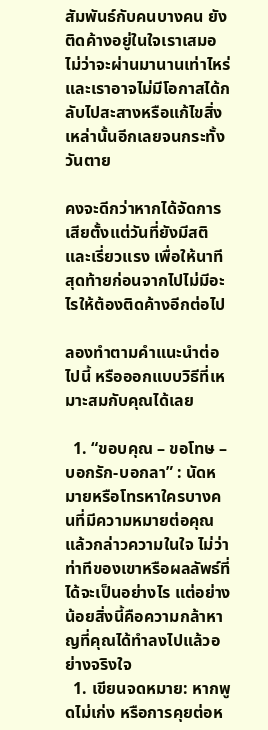สัมพันธ์กับคนบางคน ยังติดค้างอยู่ในใจเราเสมอ ไม่ว่าจะผ่านมานานเท่าไหร่ และเราอาจไม่มีโอกาสได้กลับไปสะสางหรือแก้ไขสิ่งเหล่านั้นอีกเลยจนกระทั้งวันตาย

คงจะดีกว่าหากได้จัดการเสียตั้งแต่วันที่ยังมีสติและเรี่ยวแรง เพื่อให้นาทีสุดท้ายก่อนจากไปไม่มีอะไรให้ต้องติดค้างอีกต่อไป

ลองทำตามคำแนะนำต่อไปนี้ หรือออกแบบวิธีที่เหมาะสมกับคุณได้เลย

  1. “ขอบคุณ – ขอโทษ – บอกรัก-บอกลา” : นัดหมายหรือโทรหาใครบางคนที่มีความหมายต่อคุณแล้วกล่าวความในใจ ไม่ว่าท่าทีของเขาหรือผลลัพธ์ที่ได้จะเป็นอย่างไร แต่อย่างน้อยสิ่งนี้คือความกล้าหาญที่คุณได้ทำลงไปแล้วอย่างจริงใจ
  1. เขียนจดหมาย: หากพูดไม่เก่ง หรือการคุยต่อห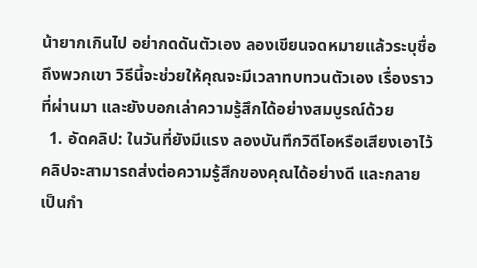น้ายากเกินไป อย่ากดดันตัวเอง ลองเขียนจดหมายแล้วระบุชื่อถึงพวกเขา วิธีนี้จะช่วยให้คุณจะมีเวลาทบทวนตัวเอง เรื่องราวที่ผ่านมา และยังบอกเล่าความรู้สึกได้อย่างสมบูรณ์ด้วย
  1. อัดคลิป: ในวันที่ยังมีแรง ลองบันทึกวิดีโอหรือเสียงเอาไว้ คลิปจะสามารถส่งต่อความรู้สึกของคุณได้อย่างดี และกลายเป็นกำ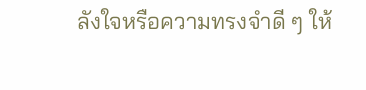ลังใจหรือความทรงจำดี ๆ ให้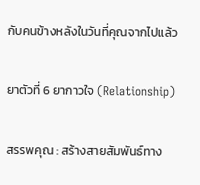กับคนข้างหลังในวันที่คุณจากไปแล้ว

ยาตัวที่ 6 ยากาวใจ (Relationship)

สรรพคุณ : สร้างสายสัมพันธ์ทาง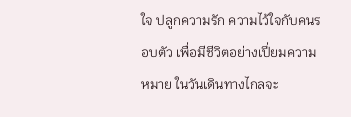ใจ ปลูกความรัก ความไว้ใจกับคนรอบตัว เพื่อมีชีวิตอย่างเปี่ยมความหมาย ในวันเดินทางไกลจะ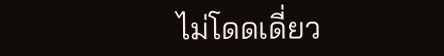ไม่โดดเดี่ยว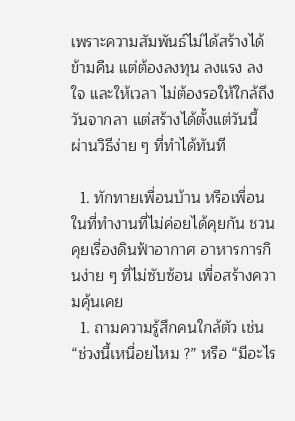เพราะความสัมพันธ์ไม่ได้สร้างได้ข้ามคืน แต่ต้องลงทุน ลงแรง ลงใจ และให้เวลา ไม่ต้องรอให้ใกล้ถึงวันจากลา แต่สร้างได้ตั้งแต่วันนี้ ผ่านวิธีง่าย ๆ ที่ทำได้ทันที

  1. ทักทายเพื่อนบ้าน หรือเพื่อนในที่ทำงานที่ไม่ค่อยได้คุยกัน ชวนคุยเรื่องดินฟ้าอากาศ อาหารการกินง่าย ๆ ที่ไม่ซับซ้อน เพื่อสร้างความคุ้นเคย
  1. ถามความรู้สึกคนใกล้ตัว เช่น “ช่วงนี้เหนื่อยไหม ?” หรือ “มีอะไร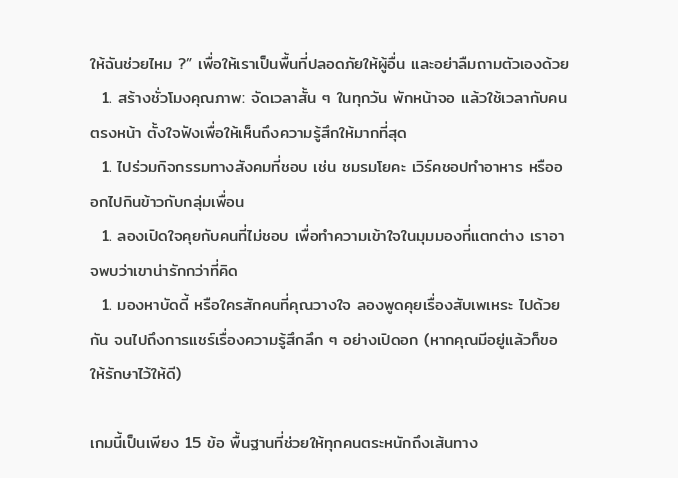ให้ฉันช่วยไหม ?” เพื่อให้เราเป็นพื้นที่ปลอดภัยให้ผู้อื่น และอย่าลืมถามตัวเองด้วย
  1. สร้างชั่วโมงคุณภาพ: จัดเวลาสั้น ๆ ในทุกวัน พักหน้าจอ แล้วใช้เวลากับคนตรงหน้า ตั้งใจฟังเพื่อให้เห็นถึงความรู้สึกให้มากที่สุด
  1. ไปร่วมกิจกรรมทางสังคมที่ชอบ เช่น ชมรมโยคะ เวิร์คชอปทำอาหาร หรือออกไปกินข้าวกับกลุ่มเพื่อน
  1. ลองเปิดใจคุยกับคนที่ไม่ชอบ เพื่อทำความเข้าใจในมุมมองที่แตกต่าง เราอาจพบว่าเขาน่ารักกว่าที่คิด
  1. มองหาบัดดี้ หรือใครสักคนที่คุณวางใจ ลองพูดคุยเรื่องสับเพเหระ ไปด้วยกัน จนไปถึงการแชร์เรื่องความรู้สึกลึก ๆ อย่างเปิดอก (หากคุณมีอยู่แล้วก็ขอให้รักษาไว้ให้ดี)

เกมนี้เป็นเพียง 15 ข้อ พื้นฐานที่ช่วยให้ทุกคนตระหนักถึงเส้นทาง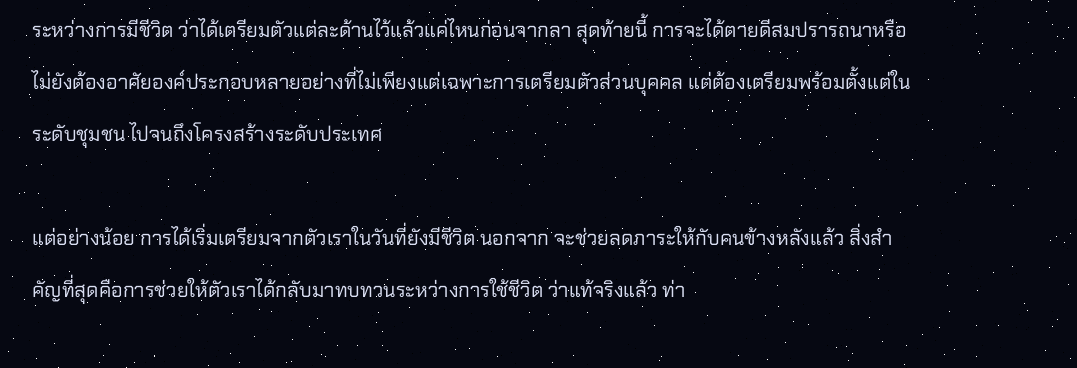ระหว่างการมีชีวิต ว่าได้เตรียมตัวแต่ละด้านไว้แล้วแค่ไหนก่อนจากลา สุดท้ายนี้ การจะได้ตายดีสมปรารถนาหรือไม่ยังต้องอาศัยองค์ประกอบหลายอย่างที่ไม่เพียงแต่เฉพาะการเตรียมตัวส่วนบุคคล แต่ต้องเตรียมพร้อมตั้งแต่ในระดับชุมชน ไปจนถึงโครงสร้างระดับประเทศ

แต่อย่างน้อย การได้เริ่มเตรียมจากตัวเราในวันที่ยังมีชีวิต นอกจาก จะช่วยลดภาระให้กับคนข้างหลังแล้ว สิ่งสำคัญที่สุดคือการช่วยให้ตัวเราได้กลับมาทบทวนระหว่างการใช้ชีวิต ว่าแท้จริงแล้ว ท่า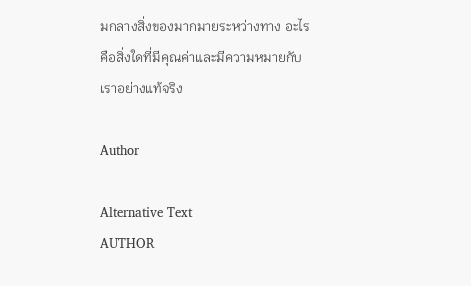มกลางสิ่งของมากมายระหว่างทาง อะไรคือสิ่งใดที่มีคุณค่าและมีความหมายกับเราอย่างแท้จริง

Author

Alternative Text
AUTHOR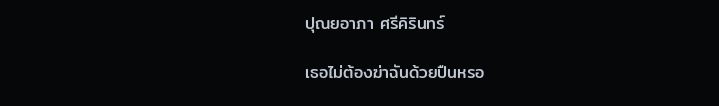ปุณยอาภา ศรีคิรินทร์

เธอไม่ต้องฆ่าฉันด้วยปืนหรอ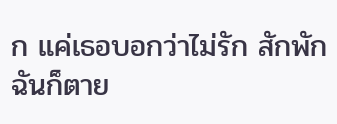ก แค่เธอบอกว่าไม่รัก สักพักฉันก็ตาย